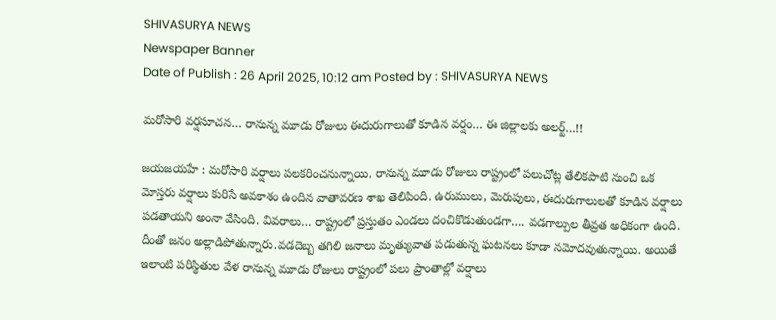SHIVASURYA NEWS
Newspaper Banner
Date of Publish : 26 April 2025, 10:12 am Posted by : SHIVASURYA NEWS

మరోసారి వర్షసూచన… రానున్న మూడు రోజులు ఈదురుగాలుతో కూడిన వర్షం… ఈ జిల్లాలకు అలర్ట్…!!

జయజయహే : మరోసారి వర్షాలు పలకరించనున్నాయి. రానున్న మూడు రోజులు రాష్ట్రంలో పలుచోట్ల తేలికపాటి నుంచి ఒక మోస్తరు వర్షాలు కురిసే అవకాశం ఉందిన వాతావరణ శాఖ తెలిపింది. ఉరుములు, మెరుపులు, ఈదురుగాలులతో కూడిన వర్షాలు పడతాయని అంనా వేసింది. వివరాలు… రాష్ట్రంలో ప్రస్తుతం ఎండలు దంచికొడుతుండగా…. వడగాల్పుల తీవ్రత అధికంగా ఉంది. దీంతో జనం అల్లాడిపోతున్నారు.వడదెబ్బ తగిలి జనాలు మృత్యువాత పడుతున్న ఘటనలు కూడా నమోదవుతున్నాయి. అయితే ఇలాంటి పరిస్థితుల వేళ రానున్న మూడు రోజులు రాష్ట్రంలో పలు ప్రాంతాల్లో వర్షాలు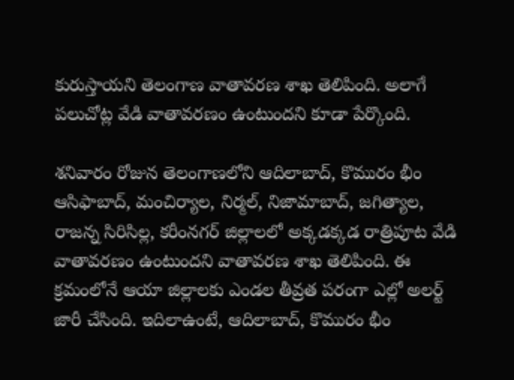కురుస్తాయని తెలంగాణ వాతావరణ శాఖ తెలిపింది. అలాగే పలుచోట్ల వేడి వాతావరణం ఉంటుందని కూడా పేర్కొంది.

శనివారం రోజున తెలంగాణలోని ఆదిలాబాద్, కొమురం భీం ఆసిఫాబాద్, మంచిర్యాల, నిర్మల్, నిజామాబాద్, జగిత్యాల, రాజన్న సిరిసిల్ల, కరీంనగర్ జిల్లాలలో అక్కడక్కడ రాత్రిపూట వేడి వాతావరణం ఉంటుందని వాతావరణ శాఖ తెలిపింది. ఈ క్రమంలోనే ఆయా జిల్లాలకు ఎండల తీవ్రత పరంగా ఎల్లో అలర్ట్ జారీ చేసింది. ఇదిలాఉంటే, ఆదిలాబాద్, కొమురం భీం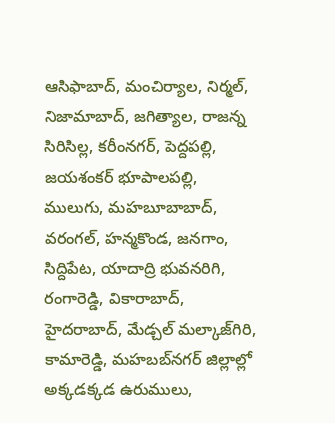ఆసిఫాబాద్, మంచిర్యాల, నిర్మల్, నిజామాబాద్, జగిత్యాల, రాజన్న సిరిసిల్ల, కరీంనగర్, పెద్దపల్లి, జయశంకర్ భూపాలపల్లి, ములుగు, మహబూబాబాద్, వరంగల్, హన్మకొండ, జనగాం, సిద్దిపేట, యాదాద్రి భువనరిగి, రంగారెడ్డి, వికారాబాద్, హైదరాబాద్, మేడ్చల్ మల్కాజ్‌గిరి, కామారెడ్డి, మహబబ్‌నగర్‌ జిల్లాల్లో అక్కడక్కడ ఉరుములు,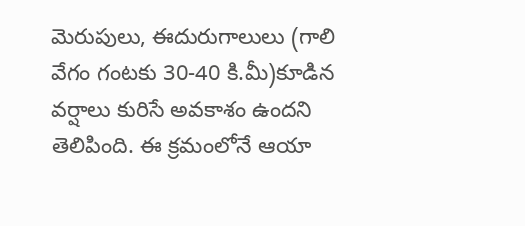మెరుపులు, ఈదురుగాలులు (గాలి వేగం గంటకు 30-40 కి.మీ)కూడిన వర్షాలు కురిసే అవకాశం ఉందని తెలిపింది. ఈ క్రమంలోనే ఆయా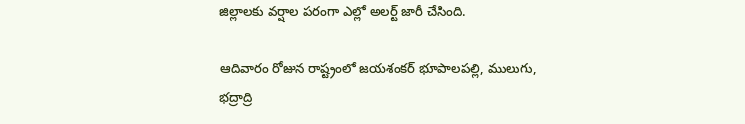జిల్లాలకు వర్షాల పరంగా ఎల్లో అలర్ట్ జారీ చేసింది.

ఆదివారం రోజున రాష్ట్రంలో జయశంకర్ భూపాలపల్లి, ములుగు, భద్రాద్రి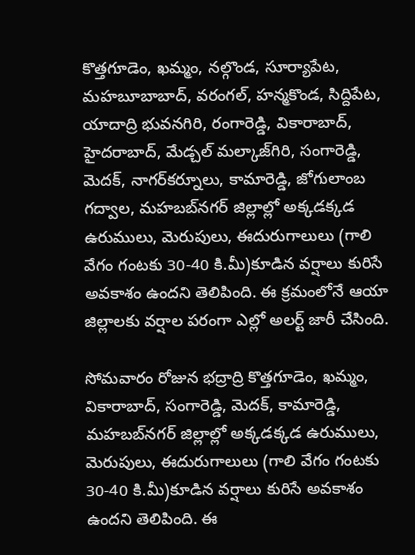కొత్తగూడెం, ఖమ్మం, నల్గొండ, సూర్యాపేట, మహబూబాబాద్, వరంగల్, హన్మకొండ, సిద్దిపేట, యాదాద్రి భువనగిరి, రంగారెడ్డి, వికారాబాద్, హైదరాబాద్, మేడ్చల్ మల్కాజ్‌గిరి, సంగారెడ్డి, మెదక్, నాగర్‌కర్నూలు, కామారెడ్డి, జోగులాంబ గద్వాల, మహబబ్‌నగర్‌ జిల్లాల్లో అక్కడక్కడ ఉరుములు, మెరుపులు, ఈదురుగాలులు (గాలి వేగం గంటకు 30-40 కి.మీ)కూడిన వర్షాలు కురిసే అవకాశం ఉందని తెలిపింది. ఈ క్రమంలోనే ఆయా జిల్లాలకు వర్షాల పరంగా ఎల్లో అలర్ట్ జారీ చేసింది.

సోమవారం రోజున భద్రాద్రి కొత్తగూడెం, ఖమ్మం, వికారాబాద్, సంగారెడ్డి, మెదక్, కామారెడ్డి, మహబబ్‌నగర్‌ జిల్లాల్లో అక్కడక్కడ ఉరుములు, మెరుపులు, ఈదురుగాలులు (గాలి వేగం గంటకు 30-40 కి.మీ)కూడిన వర్షాలు కురిసే అవకాశం ఉందని తెలిపింది. ఈ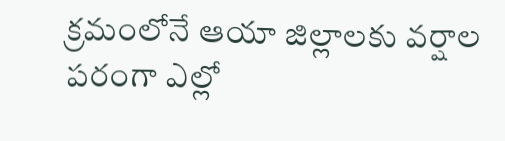క్రమంలోనే ఆయా జిల్లాలకు వర్షాల పరంగా ఎల్లో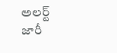అలర్ట్ జారీ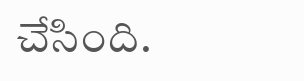చేసింది.